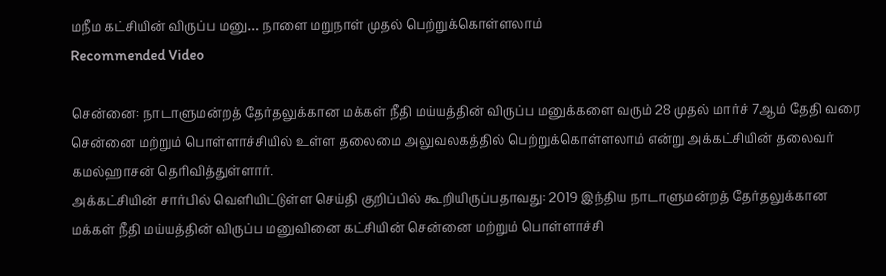மநீம கட்சியின் விருப்ப மனு… நாளை மறுநாள் முதல் பெற்றுக்கொள்ளலாம்
Recommended Video

சென்னை: நாடாளுமன்றத் தேர்தலுக்கான மக்கள் நீதி மய்யத்தின் விருப்ப மனுக்களை வரும் 28 முதல் மார்ச் 7ஆம் தேதி வரை சென்னை மற்றும் பொள்ளாச்சியில் உள்ள தலைமை அலுவலகத்தில் பெற்றுக்கொள்ளலாம் என்று அக்கட்சியின் தலைவர் கமல்ஹாசன் தெரிவித்துள்ளார்.
அக்கட்சியின் சார்பில் வெளியிட்டுள்ள செய்தி குறிப்பில் கூறியிருப்பதாவது: 2019 இந்திய நாடாளுமன்றத் தேர்தலுக்கான மக்கள் நீதி மய்யத்தின் விருப்ப மனுவினை கட்சியின் சென்னை மற்றும் பொள்ளாச்சி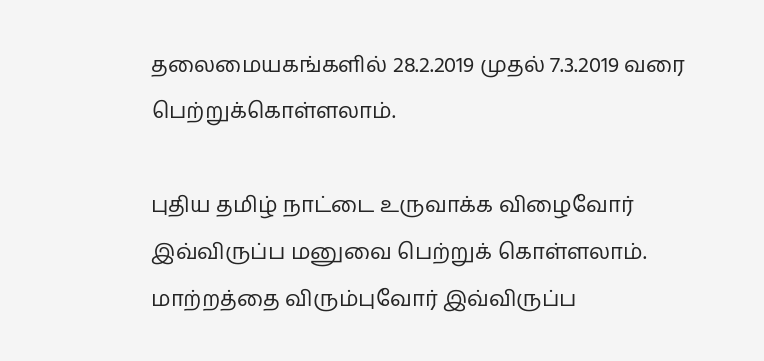தலைமையகங்களில் 28.2.2019 முதல் 7.3.2019 வரை பெற்றுக்கொள்ளலாம்.

புதிய தமிழ் நாட்டை உருவாக்க விழைவோர் இவ்விருப்ப மனுவை பெற்றுக் கொள்ளலாம்.
மாற்றத்தை விரும்புவோர் இவ்விருப்ப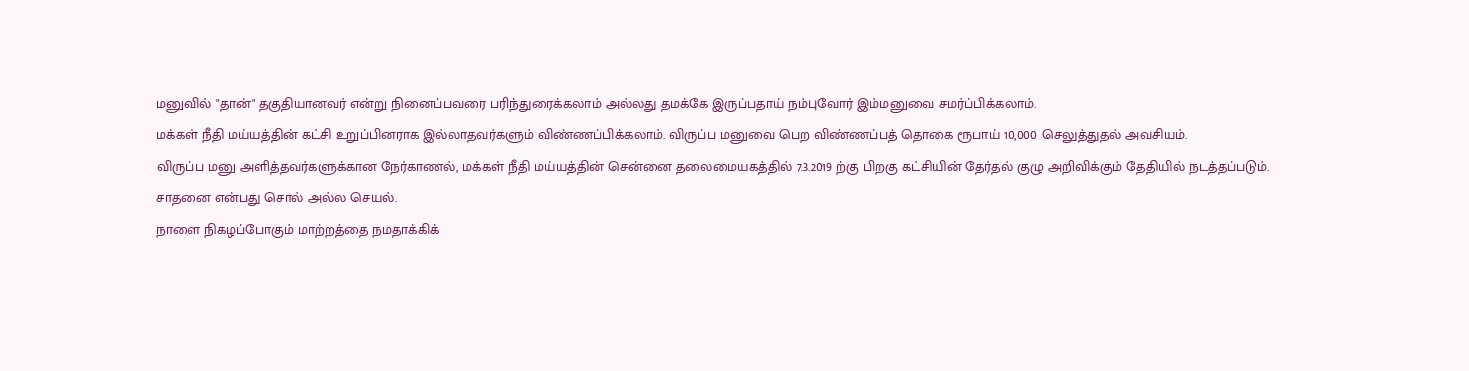மனுவில் "தான்" தகுதியானவர் என்று நினைப்பவரை பரிந்துரைக்கலாம் அல்லது தமக்கே இருப்பதாய் நம்புவோர் இம்மனுவை சமர்ப்பிக்கலாம்.
மக்கள் நீதி மய்யத்தின் கட்சி உறுப்பினராக இல்லாதவர்களும் விண்ணப்பிக்கலாம். விருப்ப மனுவை பெற விண்ணப்பத் தொகை ரூபாய் 10,000 செலுத்துதல் அவசியம்.
விருப்ப மனு அளித்தவர்களுக்கான நேர்காணல், மக்கள் நீதி மய்யத்தின் சென்னை தலைமையகத்தில் 7.3.2019 ற்கு பிறகு கட்சியின் தேர்தல் குழு அறிவிக்கும் தேதியில் நடத்தப்படும்.
சாதனை என்பது சொல் அல்ல செயல்.
நாளை நிகழப்போகும் மாற்றத்தை நமதாக்கிக்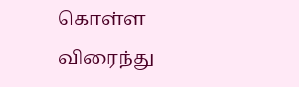கொள்ள விரைந்து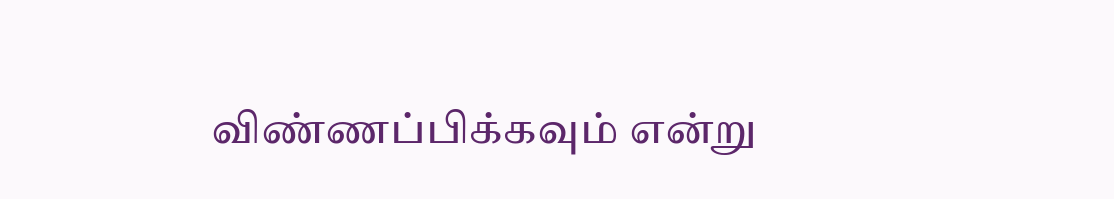விண்ணப்பிக்கவும் என்று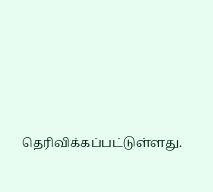தெரிவிக்கப்பட்டுள்ளது.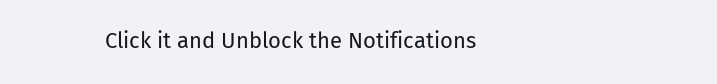Click it and Unblock the Notifications